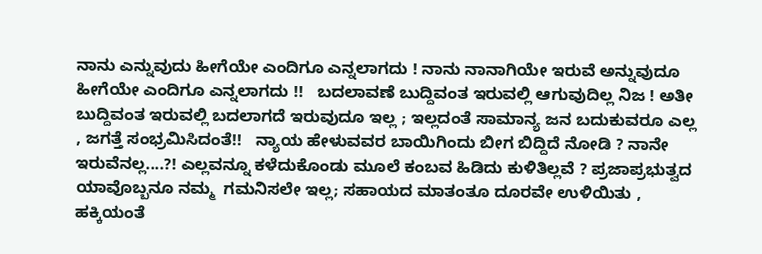ನಾನು ಎನ್ನುವುದು ಹೀಗೆಯೇ ಎಂದಿಗೂ ಎನ್ನಲಾಗದು ! ನಾನು ನಾನಾಗಿಯೇ ಇರುವೆ ಅನ್ನುವುದೂ ಹೀಗೆಯೇ ಎಂದಿಗೂ ಎನ್ನಲಾಗದು !!   ಬದಲಾವಣೆ ಬುದ್ದಿವಂತ ಇರುವಲ್ಲಿ ಆಗುವುದಿಲ್ಲ ನಿಜ ! ಅತೀ ಬುದ್ದಿವಂತ ಇರುವಲ್ಲಿ ಬದಲಾಗದೆ ಇರುವುದೂ ಇಲ್ಲ ; ಇಲ್ಲದಂತೆ ಸಾಮಾನ್ಯ ಜನ ಬದುಕುವರೂ ಎಲ್ಲ , ಜಗತ್ತೆ ಸಂಭ್ರಮಿಸಿದಂತೆ!!   ನ್ಯಾಯ ಹೇಳುವವರ ಬಾಯಿಗಿಂದು ಬೀಗ ಬಿದ್ದಿದೆ ನೋಡಿ ? ನಾನೇ ಇರುವೆನಲ್ಲ....?! ಎಲ್ಲವನ್ನೂ ಕಳೆದುಕೊಂಡು ಮೂಲೆ ಕಂಬವ ಹಿಡಿದು ಕುಳಿತಿಲ್ಲವೆ ? ಪ್ರಜಾಪ್ರಭುತ್ವದ  ಯಾವೊಬ್ಬನೂ ನಮ್ಮ  ಗಮನಿಸಲೇ ಇಲ್ಲ; ಸಹಾಯದ ಮಾತಂತೂ ದೂರವೇ ಉಳಿಯಿತು , ಹಕ್ಕಿಯಂತೆ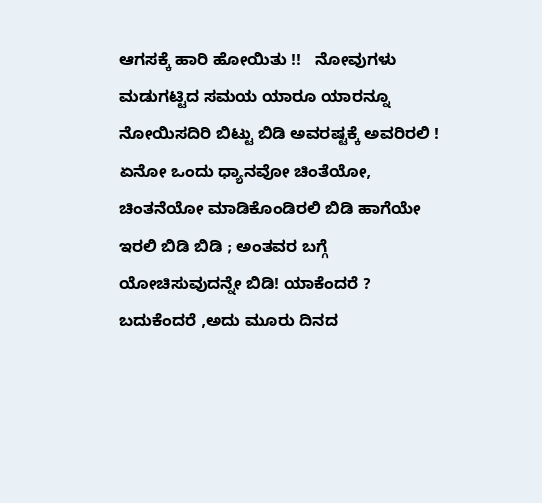ಆಗಸಕ್ಕೆ ಹಾರಿ ಹೋಯಿತು !!   ನೋವುಗಳು ಮಡುಗಟ್ಟಿದ ಸಮಯ ಯಾರೂ ಯಾರನ್ನೂ ನೋಯಿಸದಿರಿ ಬಿಟ್ಟು ಬಿಡಿ ಅವರಷ್ಟಕ್ಕೆ ಅವರಿರಲಿ ! ಏನೋ ಒಂದು ಧ್ಯಾನವೋ ಚಿಂತೆಯೋ, ಚಿಂತನೆಯೋ ಮಾಡಿಕೊಂಡಿರಲಿ ಬಿಡಿ ಹಾಗೆಯೇ ಇರಲಿ ಬಿಡಿ ಬಿಡಿ ; ಅಂತವರ ಬಗ್ಗೆ ಯೋಚಿಸುವುದನ್ನೇ ಬಿಡಿ! ಯಾಕೆಂದರೆ ?  ಬದುಕೆಂದರೆ ,ಅದು ಮೂರು ದಿನದ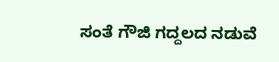ಸಂತೆ ಗೌಜಿ ಗದ್ದಲದ ನಡುವೆ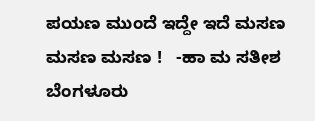ಪಯಣ ಮುಂದೆ ಇದ್ದೇ ಇದೆ ಮಸಣ ಮಸಣ ಮಸಣ !   -ಹಾ ಮ ಸತೀಶ ಬೆಂಗಳೂರು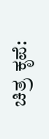ಚಿತ್ರ ಕೃಪೆ: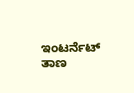ಇಂಟರ್ನೆಟ್ ತಾಣ